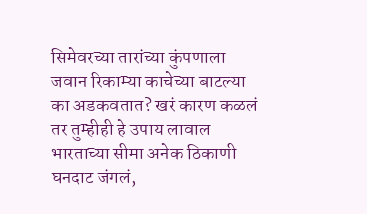सिमेवरच्या तारांच्या कुंपणाला जवान रिकाम्या काचेच्या बाटल्या का अडकवतात? खरं कारण कळलं तर तुम्हीही हे उपाय लावाल
भारताच्या सीमा अनेक ठिकाणी घनदाट जंगलं,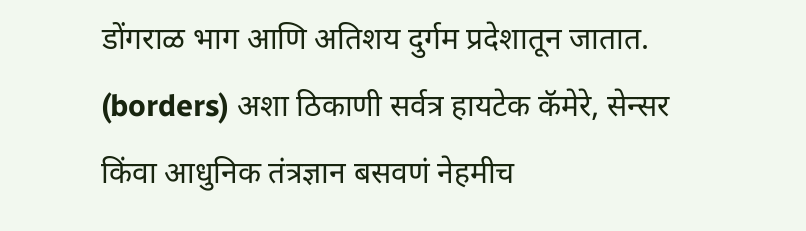डोंगराळ भाग आणि अतिशय दुर्गम प्रदेशातून जातात. (borders) अशा ठिकाणी सर्वत्र हायटेक कॅमेरे, सेन्सर किंवा आधुनिक तंत्रज्ञान बसवणं नेहमीच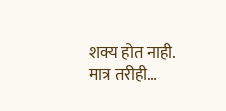शक्य होत नाही. मात्र तरीही…